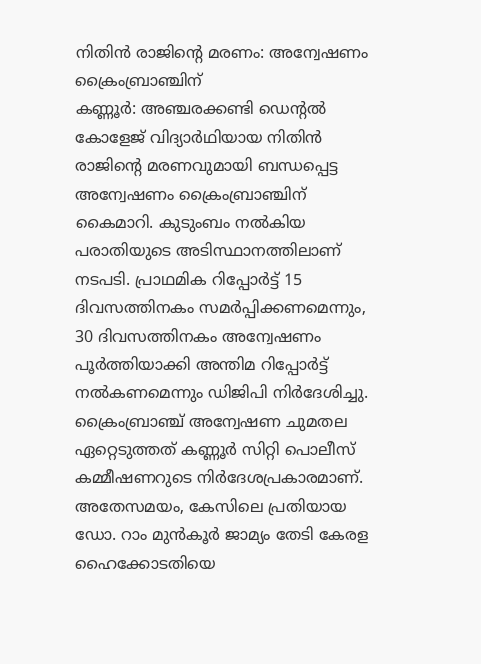നിതിൻ രാജിൻ്റെ മരണം: അന്വേഷണം ക്രൈംബ്രാഞ്ചിന്
കണ്ണൂർ: അഞ്ചരക്കണ്ടി ഡെന്റൽ കോളേജ് വിദ്യാർഥിയായ നിതിൻ രാജിന്റെ മരണവുമായി ബന്ധപ്പെട്ട അന്വേഷണം ക്രൈംബ്രാഞ്ചിന് കൈമാറി. കുടുംബം നൽകിയ പരാതിയുടെ അടിസ്ഥാനത്തിലാണ് നടപടി. പ്രാഥമിക റിപ്പോർട്ട് 15 ദിവസത്തിനകം സമർപ്പിക്കണമെന്നും, 30 ദിവസത്തിനകം അന്വേഷണം പൂർത്തിയാക്കി അന്തിമ റിപ്പോർട്ട് നൽകണമെന്നും ഡിജിപി നിർദേശിച്ചു.
ക്രൈംബ്രാഞ്ച് അന്വേഷണ ചുമതല ഏറ്റെടുത്തത് കണ്ണൂർ സിറ്റി പൊലീസ് കമ്മീഷണറുടെ നിർദേശപ്രകാരമാണ്.
അതേസമയം, കേസിലെ പ്രതിയായ ഡോ. റാം മുൻകൂർ ജാമ്യം തേടി കേരള ഹൈക്കോടതിയെ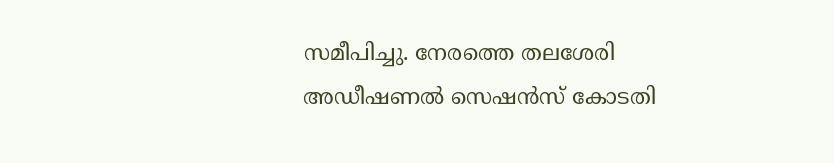സമീപിച്ചു. നേരത്തെ തലശേരി അഡീഷണൽ സെഷൻസ് കോടതി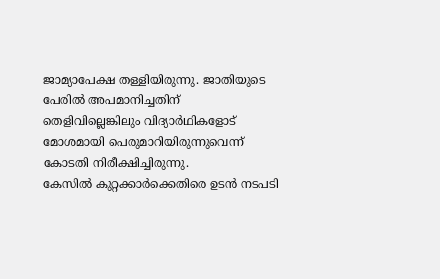ജാമ്യാപേക്ഷ തള്ളിയിരുന്നു. ജാതിയുടെ പേരിൽ അപമാനിച്ചതിന് തെളിവില്ലെങ്കിലും വിദ്യാർഥികളോട് മോശമായി പെരുമാറിയിരുന്നുവെന്ന് കോടതി നിരീക്ഷിച്ചിരുന്നു.
കേസിൽ കുറ്റക്കാർക്കെതിരെ ഉടൻ നടപടി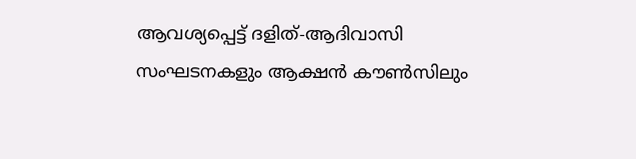ആവശ്യപ്പെട്ട് ദളിത്-ആദിവാസി സംഘടനകളും ആക്ഷൻ കൗൺസിലും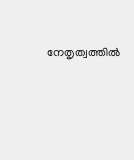നേതൃത്വത്തിൽ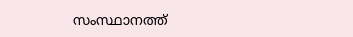സംസ്ഥാനത്ത്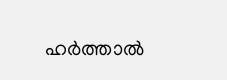ഹർത്താൽ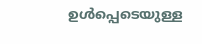ഉൾപ്പെടെയുള്ള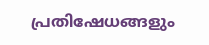പ്രതിഷേധങ്ങളും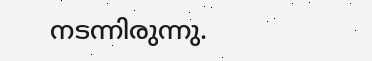നടന്നിരുന്നു.